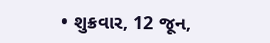• શુક્રવાર, 12 જૂન,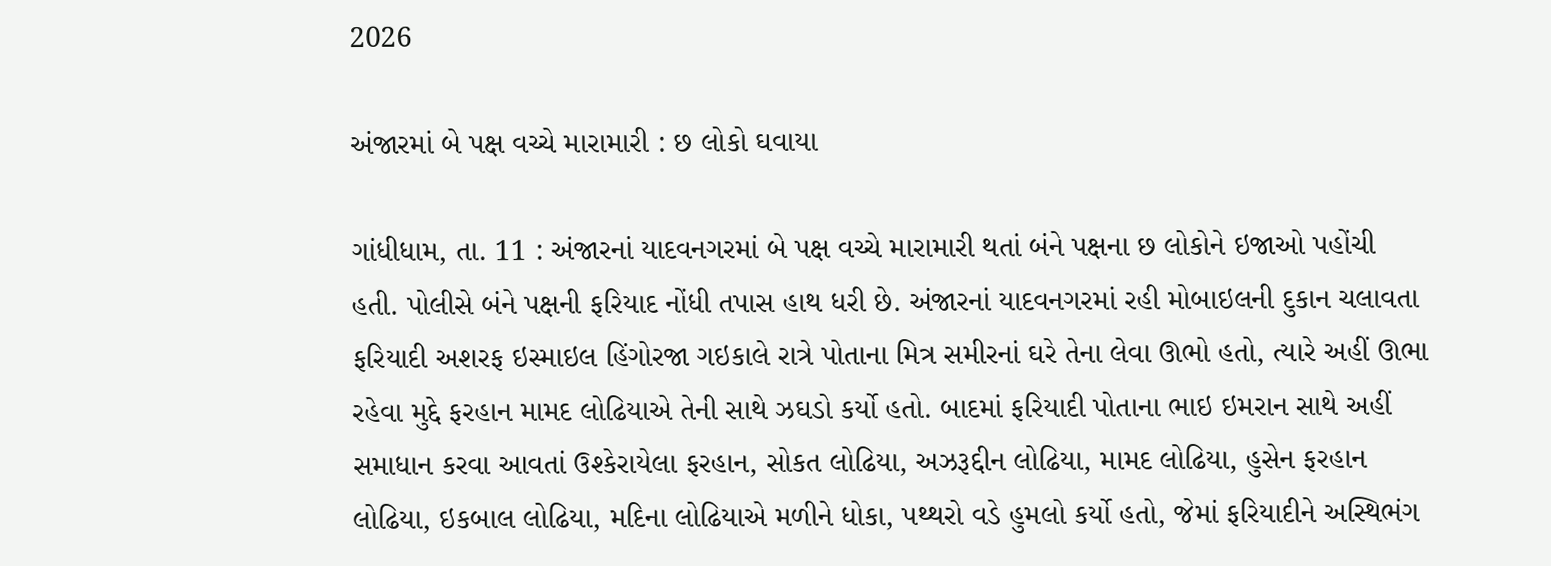2026

અંજારમાં બે પક્ષ વચ્ચે મારામારી : છ લોકો ઘવાયા

ગાંધીધામ, તા. 11 : અંજારનાં યાદવનગરમાં બે પક્ષ વચ્ચે મારામારી થતાં બંને પક્ષના છ લોકોને ઇજાઓ પહોંચી હતી. પોલીસે બંને પક્ષની ફરિયાદ નોંધી તપાસ હાથ ધરી છે. અંજારનાં યાદવનગરમાં રહી મોબાઇલની દુકાન ચલાવતા ફરિયાદી અશરફ ઇસ્માઇલ હિંગોરજા ગઇકાલે રાત્રે પોતાના મિત્ર સમીરનાં ઘરે તેના લેવા ઊભો હતો, ત્યારે અહીં ઊભા રહેવા મુદ્દે ફરહાન મામદ લોઢિયાએ તેની સાથે ઝઘડો કર્યો હતો. બાદમાં ફરિયાદી પોતાના ભાઇ ઇમરાન સાથે અહીં સમાધાન કરવા આવતાં ઉશ્કેરાયેલા ફરહાન, સોકત લોઢિયા, અઝરૂદ્દીન લોઢિયા, મામદ લોઢિયા, હુસેન ફરહાન લોઢિયા, ઇકબાલ લોઢિયા, મદિના લોઢિયાએ મળીને ધોકા, પથ્થરો વડે હુમલો કર્યો હતો, જેમાં ફરિયાદીને અસ્થિભંગ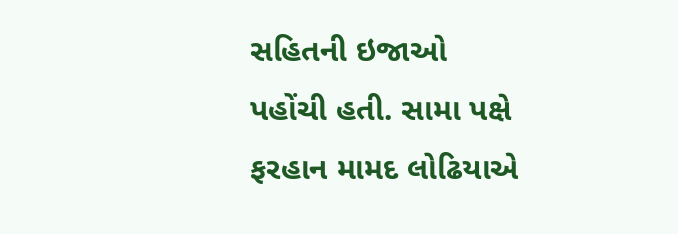સહિતની ઇજાઓ પહોંચી હતી. સામા પક્ષે ફરહાન મામદ લોઢિયાએ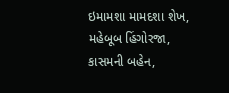ઇમામશા મામદશા શેખ, મહેબૂબ હિંગોરજા, કાસમની બહેન,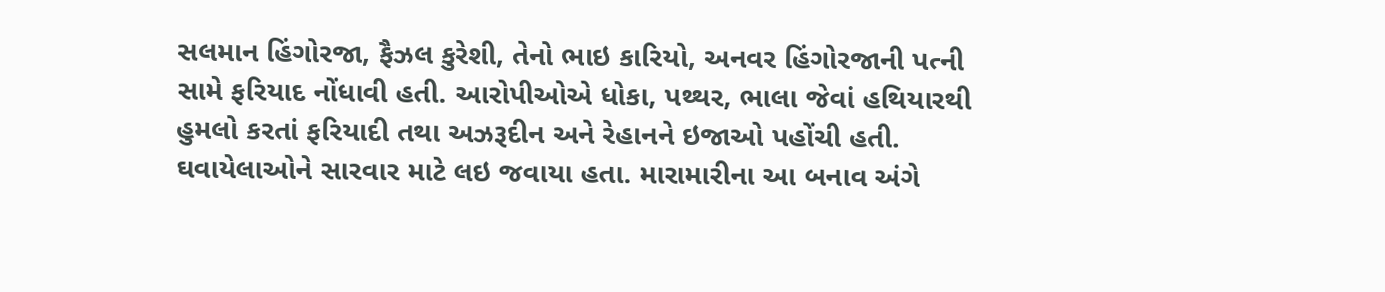સલમાન હિંગોરજા, ફૈઝલ કુરેશી, તેનો ભાઇ કારિયો, અનવર હિંગોરજાની પત્ની સામે ફરિયાદ નોંધાવી હતી. આરોપીઓએ ધોકા, પથ્થર, ભાલા જેવાં હથિયારથી હુમલો કરતાં ફરિયાદી તથા અઝરૂદીન અને રેહાનને ઇજાઓ પહોંચી હતી. ઘવાયેલાઓને સારવાર માટે લઇ જવાયા હતા. મારામારીના આ બનાવ અંગે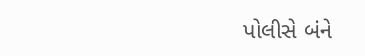પોલીસે બંને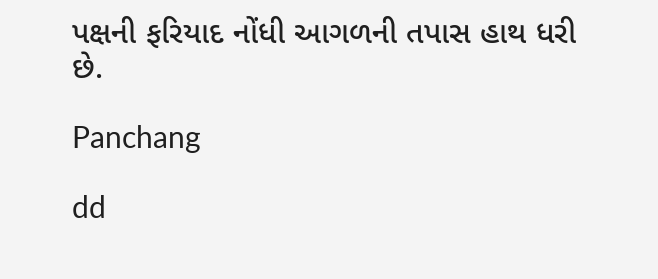પક્ષની ફરિયાદ નોંધી આગળની તપાસ હાથ ધરી છે.

Panchang

dd